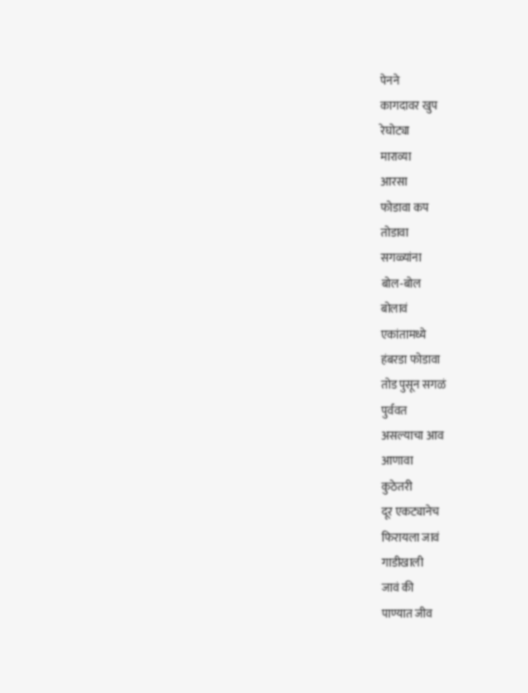पेनने
कागदावर खुप
रेघोट्या
माराव्या
आरसा
फोडावा कप
तोडावा
सगळ्यांना
बोल-बोल
बोलावं
एकांतामध्ये
हंबरडा फोडावा
तोड पुसून सगळं
पुर्ववत
असल्याचा आव
आणावा
कुठेतरी
दूर एकट्यानेच
फिरायला जावं
गाडीखाली
जावं की
पाण्यात जीव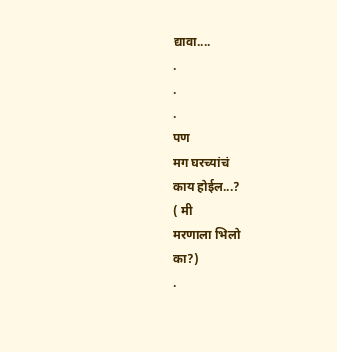द्यावा....
.
.
.
पण
मग घरच्यांचं
काय होईल...?
( मी
मरणाला भिलो
का?)
.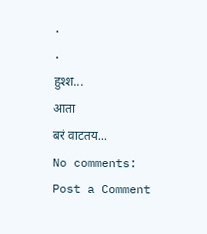.
.
हुश्श...
आता
बरं वाटतय...
No comments:
Post a Comment